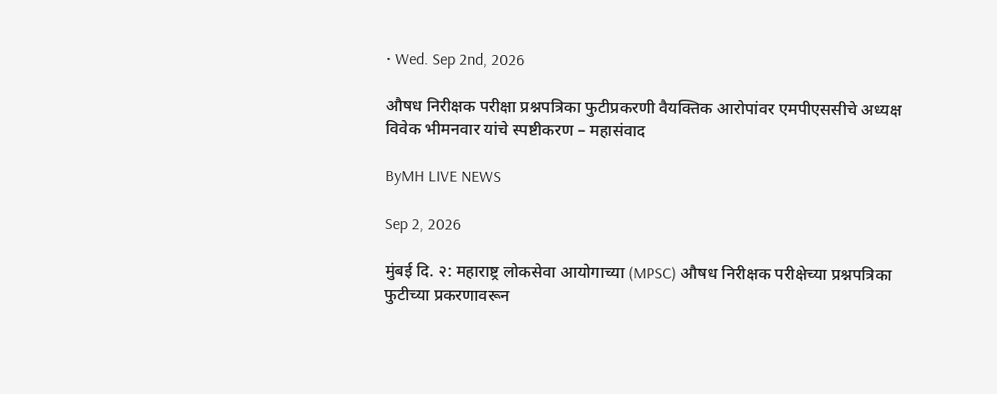• Wed. Sep 2nd, 2026

औषध निरीक्षक परीक्षा प्रश्नपत्रिका फुटीप्रकरणी वैयक्तिक आरोपांवर एमपीएससीचे अध्यक्ष विवेक भीमनवार यांचे स्पष्टीकरण – महासंवाद

ByMH LIVE NEWS

Sep 2, 2026

मुंबई दि. २: महाराष्ट्र लोकसेवा आयोगाच्या (MPSC) औषध निरीक्षक परीक्षेच्या प्रश्नपत्रिका फुटीच्या प्रकरणावरून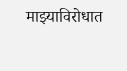माझ्याविरोधात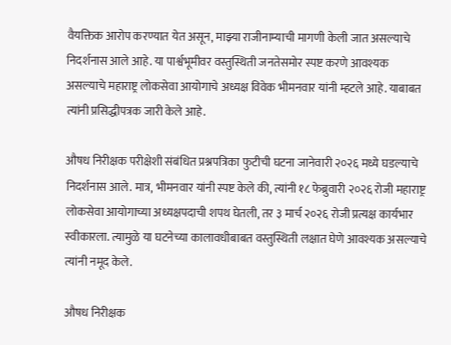वैयक्तिक आरोप करण्यात येत असून, माझ्या राजीनाम्याची मागणी केली जात असल्याचे निदर्शनास आले आहे. या पार्श्वभूमीवर वस्तुस्थिती जनतेसमोर स्पष्ट करणे आवश्यक असल्याचे महाराष्ट्र लोकसेवा आयोगाचे अध्यक्ष विवेक भीमनवार यांनी म्हटले आहे. याबाबत त्यांनी प्रसिद्धीपत्रक जारी केले आहे.

औषध निरीक्षक परीक्षेशी संबंधित प्रश्नपत्रिका फुटीची घटना जानेवारी २०२६ मध्ये घडल्याचे निदर्शनास आले. मात्र, भीमनवार यांनी स्पष्ट केले की, त्यांनी १८ फेब्रुवारी २०२६ रोजी महाराष्ट्र लोकसेवा आयोगाच्या अध्यक्षपदाची शपथ घेतली, तर ३ मार्च २०२६ रोजी प्रत्यक्ष कार्यभार स्वीकारला. त्यामुळे या घटनेच्या कालावधीबाबत वस्तुस्थिती लक्षात घेणे आवश्यक असल्याचे त्यांनी नमूद केले.

औषध निरीक्षक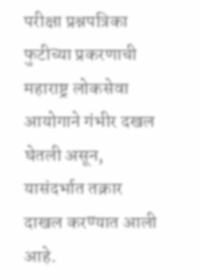परीक्षा प्रश्नपत्रिका फुटीच्या प्रकरणाची महाराष्ट्र लोकसेवा आयोगाने गंभीर दखल घेतली असून, यासंदर्भात तक्रार दाखल करण्यात आली आहे.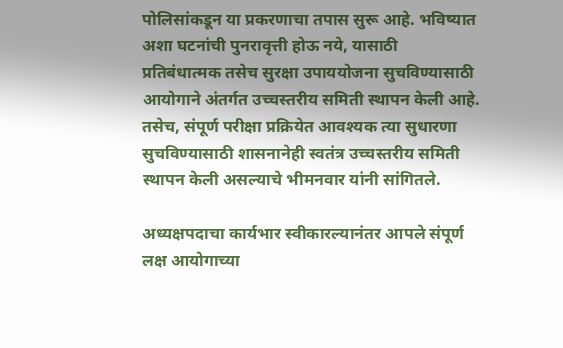पोलिसांकडून या प्रकरणाचा तपास सुरू आहे. भविष्यात अशा घटनांची पुनरावृत्ती होऊ नये, यासाठी प्रतिबंधात्मक तसेच सुरक्षा उपाययोजना सुचविण्यासाठी आयोगाने अंतर्गत उच्चस्तरीय समिती स्थापन केली आहे. तसेच, संपूर्ण परीक्षा प्रक्रियेत आवश्यक त्या सुधारणा सुचविण्यासाठी शासनानेही स्वतंत्र उच्चस्तरीय समिती स्थापन केली असल्याचे भीमनवार यांनी सांगितले.

अध्यक्षपदाचा कार्यभार स्वीकारल्यानंतर आपले संपूर्ण लक्ष आयोगाच्या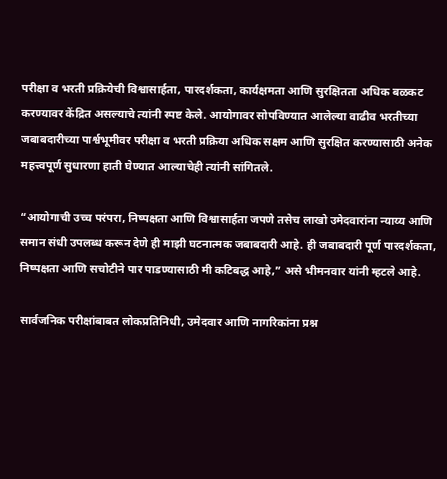परीक्षा व भरती प्रक्रियेची विश्वासार्हता, पारदर्शकता, कार्यक्षमता आणि सुरक्षितता अधिक बळकट करण्यावर केंद्रित असल्याचे त्यांनी स्पष्ट केले. आयोगावर सोपविण्यात आलेल्या वाढीव भरतीच्या जबाबदारीच्या पार्श्वभूमीवर परीक्षा व भरती प्रक्रिया अधिक सक्षम आणि सुरक्षित करण्यासाठी अनेक महत्त्वपूर्ण सुधारणा हाती घेण्यात आल्याचेही त्यांनी सांगितले.

“आयोगाची उच्च परंपरा, निष्पक्षता आणि विश्वासार्हता जपणे तसेच लाखो उमेदवारांना न्याय्य आणि समान संधी उपलब्ध करून देणे ही माझी घटनात्मक जबाबदारी आहे. ही जबाबदारी पूर्ण पारदर्शकता, निष्पक्षता आणि सचोटीने पार पाडण्यासाठी मी कटिबद्ध आहे,” असे भीमनवार यांनी म्हटले आहे.

सार्वजनिक परीक्षांबाबत लोकप्रतिनिधी, उमेदवार आणि नागरिकांना प्रश्न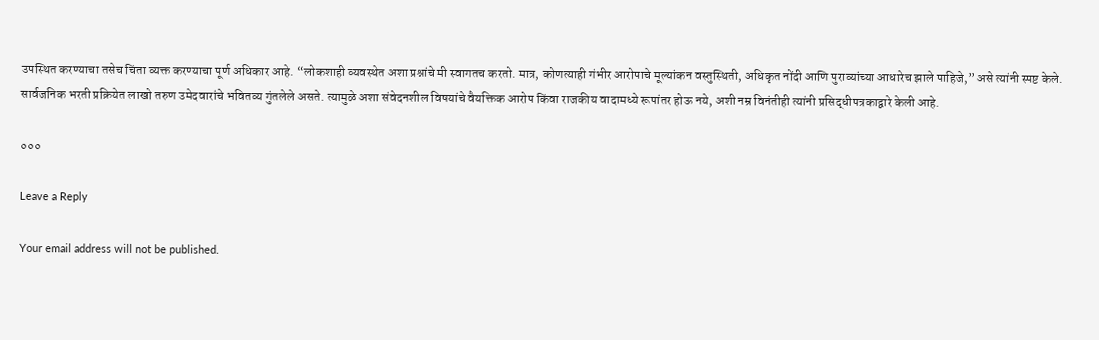उपस्थित करण्याचा तसेच चिंता व्यक्त करण्याचा पूर्ण अधिकार आहे. “लोकशाही व्यवस्थेत अशा प्रश्नांचे मी स्वागतच करतो. मात्र, कोणत्याही गंभीर आरोपाचे मूल्यांकन वस्तुस्थिती, अधिकृत नोंदी आणि पुराव्यांच्या आधारेच झाले पाहिजे,” असे त्यांनी स्पष्ट केले. सार्वजनिक भरती प्रक्रियेत लाखो तरुण उमेदवारांचे भवितव्य गुंतलेले असते. त्यामुळे अशा संवेदनशील विषयांचे वैयक्तिक आरोप किंवा राजकीय वादामध्ये रूपांतर होऊ नये, अशी नम्र विनंतीही त्यांनी प्रसिद्धीपत्रकाद्वारे केली आहे.

०००

Leave a Reply

Your email address will not be published.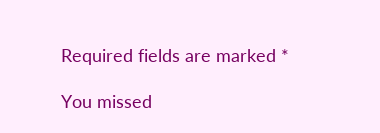Required fields are marked *

You missed